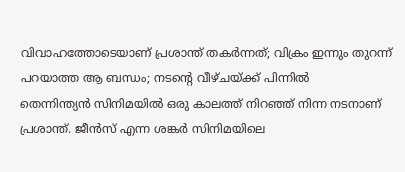വിവാഹത്തോടെയാണ് പ്രശാന്ത് തകർന്നത്; വിക്രം ഇന്നും തുറന്ന് പറയാത്ത ആ ബന്ധം; നടന്റെ വീഴ്ചയ്ക്ക് പിന്നിൽ
തെന്നിന്ത്യൻ സിനിമയിൽ ഒരു കാലത്ത് നിറഞ്ഞ് നിന്ന നടനാണ് പ്രശാന്ത്. ജീൻസ് എന്ന ശങ്കർ സിനിമയിലെ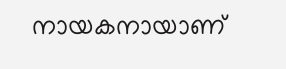നായകനായാണ്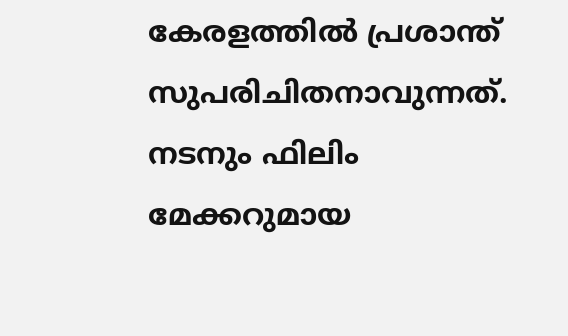കേരളത്തിൽ പ്രശാന്ത് സുപരിചിതനാവുന്നത്. നടനും ഫിലിം മേക്കറുമായ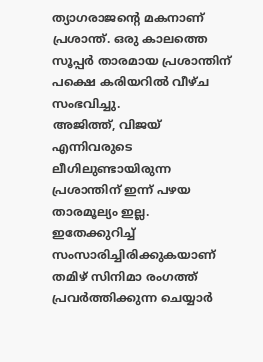ത്യാഗരാജന്റെ മകനാണ് പ്രശാന്ത്. ഒരു കാലത്തെ സൂപ്പർ താരമായ പ്രശാന്തിന് പക്ഷെ കരിയറിൽ വീഴ്ച സംഭവിച്ചു.
അജിത്ത്, വിജയ് എന്നിവരുടെ ലീഗിലുണ്ടായിരുന്ന പ്രശാന്തിന് ഇന്ന് പഴയ താരമൂല്യം ഇല്ല. ഇതേക്കുറിച്ച് സംസാരിച്ചിരിക്കുകയാണ് തമിഴ് സിനിമാ രംഗത്ത് പ്രവർത്തിക്കുന്ന ചെയ്യാർ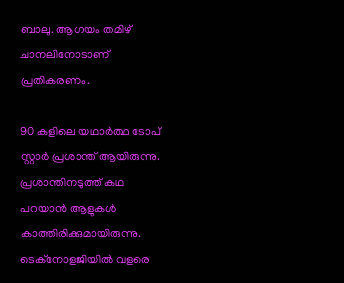ബാലു. ആഗയം തമിഴ് ചാനലിനോടാണ് പ്രതികരണം.

90 കളിലെ യഥാർത്ഥ ടോപ് സ്റ്റാർ പ്രശാന്ത് ആയിരുന്നു. പ്രശാന്തിനടുത്ത് കഥ പറയാൻ ആളുകൾ കാത്തിരിക്കുമായിരുന്നു. ടെക്നോളജിയിൽ വളരെ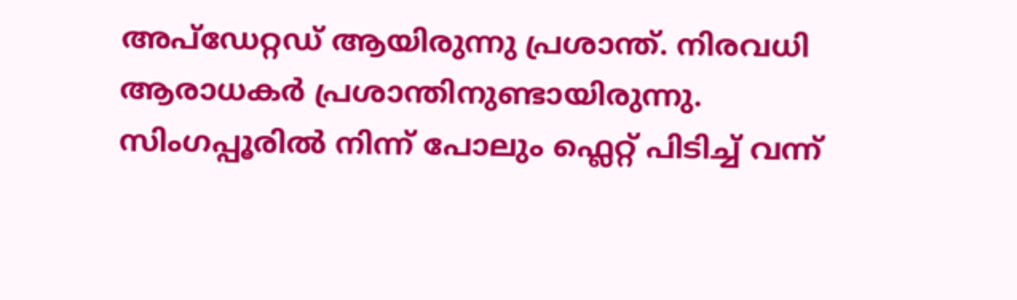അപ്ഡേറ്റഡ് ആയിരുന്നു പ്രശാന്ത്. നിരവധി ആരാധകർ പ്രശാന്തിനുണ്ടായിരുന്നു.
സിംഗപ്പൂരിൽ നിന്ന് പോലും ഫ്ലെറ്റ് പിടിച്ച് വന്ന്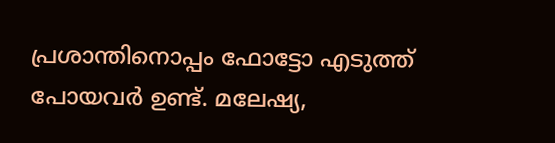പ്രശാന്തിനൊപ്പം ഫോട്ടോ എടുത്ത് പോയവർ ഉണ്ട്. മലേഷ്യ,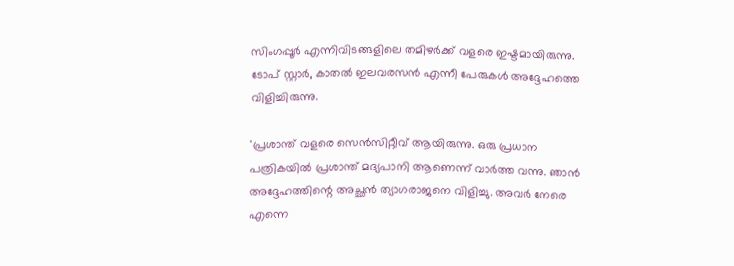സിംഗപ്പൂർ എന്നിവിടങ്ങളിലെ തമിഴർക്ക് വളരെ ഇഷ്ടമായിരുന്നു. ടോപ് സ്റ്റാർ, കാതൽ ഇലവരസൻ എന്നീ പേരുകൾ അദ്ദേഹത്തെ വിളിച്ചിരുന്നു.

'പ്രശാന്ത് വളരെ സെൻസിറ്റീവ് ആയിരുന്നു. ഒരു പ്രധാന പത്രികയിൽ പ്രശാന്ത് മദ്യപാനി ആണെന്ന് വാർത്ത വന്നു. ഞാൻ അദ്ദേഹത്തിന്റെ അച്ഛൻ ത്യാഗരാജനെ വിളിച്ചു. അവർ നേരെ എന്നെ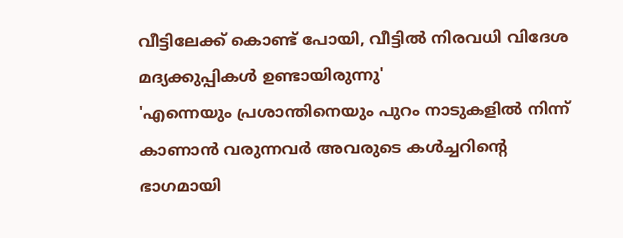വീട്ടിലേക്ക് കൊണ്ട് പോയി, വീട്ടിൽ നിരവധി വിദേശ മദ്യക്കുപ്പികൾ ഉണ്ടായിരുന്നു'
'എന്നെയും പ്രശാന്തിനെയും പുറം നാടുകളിൽ നിന്ന് കാണാൻ വരുന്നവർ അവരുടെ കൾച്ചറിന്റെ ഭാഗമായി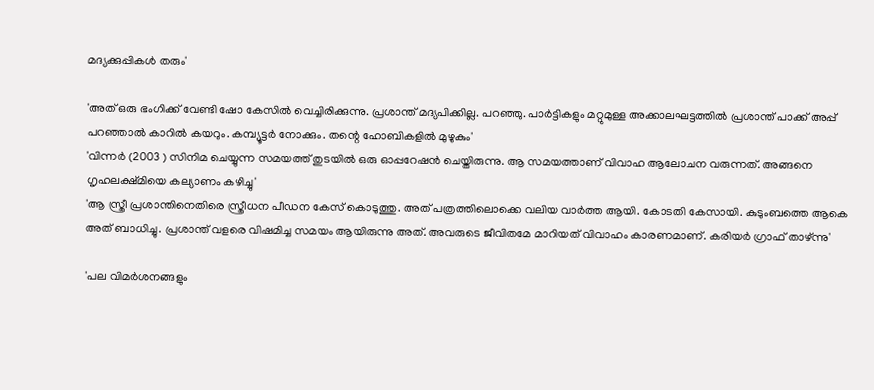മദ്യക്കുപ്പികൾ തരും'

'അത് ഒരു ഭംഗിക്ക് വേണ്ടി ഷോ കേസിൽ വെച്ചിരിക്കുന്നു. പ്രശാന്ത് മദ്യപിക്കില്ല. പറഞ്ഞു. പാർട്ടികളും മറ്റുമുള്ള അക്കാലഘട്ടത്തിൽ പ്രശാന്ത് പാക്ക് അപ്പ് പറഞ്ഞാൽ കാറിൽ കയറും. കമ്പ്യൂട്ടർ നോക്കും. തന്റെ ഹോബികളിൽ മുഴുകും'
'വിന്നർ (2003 ) സിനിമ ചെയ്യുന്ന സമയത്ത് തുടയിൽ ഒരു ഓപ്പറേഷൻ ചെയ്തിരുന്നു. ആ സമയത്താണ് വിവാഹ ആലോചന വരുന്നത്. അങ്ങനെ ഗൃഹലക്ഷ്മിയെ കല്യാണം കഴിച്ചു'
'ആ സ്ത്രീ പ്രശാന്തിനെതിരെ സ്ത്രീധന പീഡന കേസ് കൊടുത്തു. അത് പത്രത്തിലൊക്കെ വലിയ വാർത്ത ആയി. കോടതി കേസായി. കുടുംബത്തെ ആകെ അത് ബാധിച്ചു. പ്രശാന്ത് വളരെ വിഷമിച്ച സമയം ആയിരുന്നു അത്. അവരുടെ ജീവിതമേ മാറിയത് വിവാഹം കാരണമാണ്. കരിയർ ഗ്രാഫ് താഴ്ന്നു'

'പല വിമർശനങ്ങളും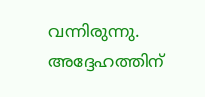വന്നിരുന്നു. അദ്ദേഹത്തിന്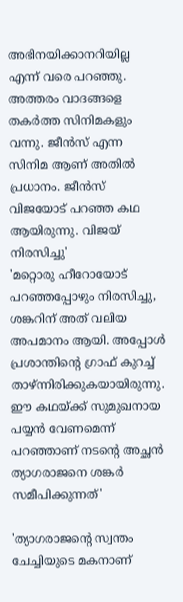അഭിനയിക്കാനറിയില്ല എന്ന് വരെ പറഞ്ഞു. അത്തരം വാദങ്ങളെ തകർത്ത സിനിമകളും വന്നു. ജീൻസ് എന്ന സിനിമ ആണ് അതിൽ പ്രധാനം. ജീൻസ് വിജയോട് പറഞ്ഞ കഥ ആയിരുന്നു. വിജയ് നിരസിച്ചു'
'മറ്റൊരു ഹീറോയോട് പറഞ്ഞപ്പോഴും നിരസിച്ചു, ശങ്കറിന് അത് വലിയ അപമാനം ആയി. അപ്പോൾ പ്രശാന്തിന്റെ ഗ്രാഫ് കുറച്ച് താഴ്ന്നിരിക്കുകയായിരുന്നു. ഈ കഥയ്ക്ക് സുമുഖനായ പയ്യൻ വേണമെന്ന് പറഞ്ഞാണ് നടന്റെ അച്ഛൻ ത്യാഗരാജനെ ശങ്കർ സമീപിക്കുന്നത്'

'ത്യാഗരാജന്റെ സ്വന്തം ചേച്ചിയുടെ മകനാണ്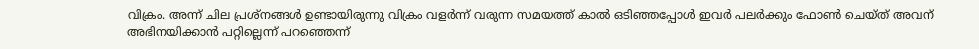വിക്രം. അന്ന് ചില പ്രശ്നങ്ങൾ ഉണ്ടായിരുന്നു വിക്രം വളർന്ന് വരുന്ന സമയത്ത് കാൽ ഒടിഞ്ഞപ്പോൾ ഇവർ പലർക്കും ഫോൺ ചെയ്ത് അവന് അഭിനയിക്കാൻ പറ്റില്ലെന്ന് പറഞ്ഞെന്ന്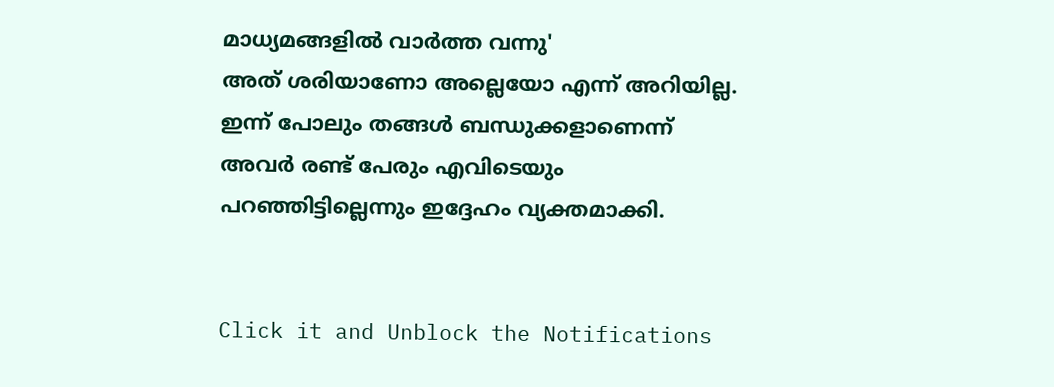മാധ്യമങ്ങളിൽ വാർത്ത വന്നു'
അത് ശരിയാണോ അല്ലെയോ എന്ന് അറിയില്ല. ഇന്ന് പോലും തങ്ങൾ ബന്ധുക്കളാണെന്ന് അവർ രണ്ട് പേരും എവിടെയും പറഞ്ഞിട്ടില്ലെന്നും ഇദ്ദേഹം വ്യക്തമാക്കി.


Click it and Unblock the Notifications